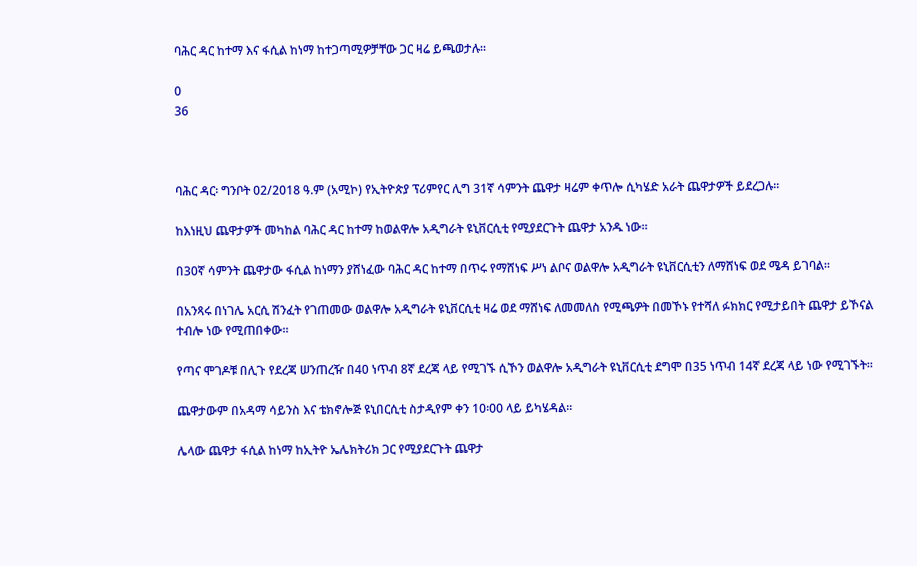ባሕር ዳር ከተማ እና ፋሲል ከነማ ከተጋጣሚዎቻቸው ጋር ዛሬ ይጫወታሉ።

0
36



ባሕር ዳር፡ ግንቦት 02/2018 ዓ.ም (አሚኮ) የኢትዮጵያ ፕሪምየር ሊግ 31ኛ ሳምንት ጨዋታ ዛሬም ቀጥሎ ሲካሄድ አራት ጨዋታዎች ይደረጋሉ።

ከእነዚህ ጨዋታዎች መካከል ባሕር ዳር ከተማ ከወልዋሎ አዲግራት ዩኒቨርሲቲ የሚያደርጉት ጨዋታ አንዱ ነው።

በ30ኛ ሳምንት ጨዋታው ፋሲል ከነማን ያሸነፈው ባሕር ዳር ከተማ በጥሩ የማሸነፍ ሥነ ልቦና ወልዋሎ አዲግራት ዩኒቨርሲቲን ለማሸነፍ ወደ ሜዳ ይገባል።

በአንጻሩ በነገሌ አርሲ ሽንፈት የገጠመው ወልዋሎ አዲግራት ዩኒቨርሲቲ ዛሬ ወደ ማሸነፍ ለመመለስ የሚጫዎት በመኾኑ የተሻለ ፉክክር የሚታይበት ጨዋታ ይኾናል ተብሎ ነው የሚጠበቀው።

የጣና ሞገዶቹ በሊጉ የደረጃ ሠንጠረዥ በ40 ነጥብ 8ኛ ደረጃ ላይ የሚገኙ ሲኾን ወልዋሎ አዲግራት ዩኒቨርሲቲ ደግሞ በ35 ነጥብ 14ኛ ደረጃ ላይ ነው የሚገኙት።

ጨዋታውም በአዳማ ሳይንስ እና ቴክኖሎጅ ዩኒበርሲቲ ስታዲየም ቀን 10፡00 ላይ ይካሄዳል።

ሌላው ጨዋታ ፋሲል ከነማ ከኢትዮ ኤሌክትሪክ ጋር የሚያደርጉት ጨዋታ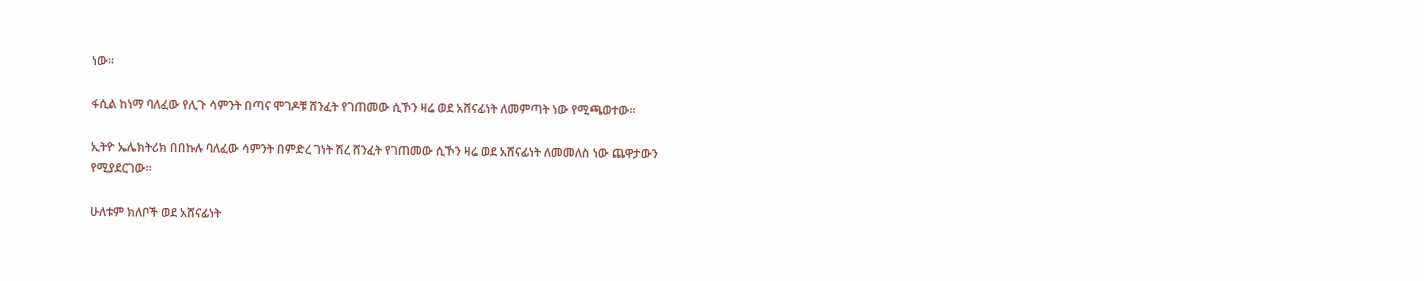ነው።

ፋሲል ከነማ ባለፈው የሊጉ ሳምንት በጣና ሞገዶቹ ሸንፈት የገጠመው ሲኾን ዛሬ ወደ አሸናፊነት ለመምጣት ነው የሚጫወተው።

ኢትዮ ኤሌክትሪክ በበኩሉ ባለፈው ሳምንት በምድረ ገነት ሽረ ሸንፈት የገጠመው ሲኾን ዛሬ ወደ አሸናፊነት ለመመለስ ነው ጨዋታውን የሚያደርገው።

ሁለቱም ክለቦች ወደ አሸናፊነት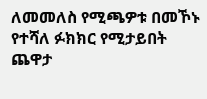ለመመለስ የሚጫዎቱ በመኾኑ የተሻለ ፉክክር የሚታይበት ጨዋታ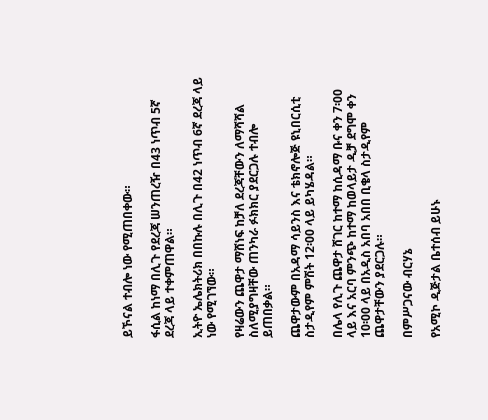ይኾናል ተብሎ ነው የሚጠበቀው።

ፋሲል ከነማ በሊጉ የደረጃ ሠንጠረዥ በ43 ነጥብ 5ኛ ደረጃ ላይ ተቀምጠዋል።

ኢትዮ ኤሌክትሪክ በበኩሉ በሊጉ በ42 ነጥብ 6ኛ ደረጃ ላይ ነው የሚገኘው።

የዛሬውን ጨዋታ ማሸነፍ ከቻለ ደረጃቸውን ለማሻሻል ስለሚያግዛቸው ጠንካራ ፉክክር ያደርጋሉ ተብሎ ይጠበቃል።

ጨዋታውም በአዳማ ሳይንስ እና ቴክኖሎጅ ዩኒበርሲቲ ስታዲየም ምሽት 12፡00 ላይ ይካሄዳል።

በሌላ የሊጉ ጨዋታ ሸገር ከተማ ከሲዳማ ቡና ቀን 7፡00 ላይ እና አርባ ምንጭ ከተማ ከወላይታ ዲቻ ደግሞ ቀን 10፡00 ላይ በአዲስ አበባ አበበ ቢቄላ ስታዲየም ጨዋታቸውን ያደርጋሉ።

በምሥጋናው ብርሃኔ

የአሚኮ ዲጅታል ቤተሰብ ይሁኑ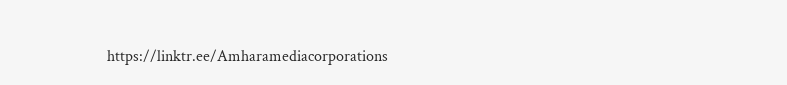https://linktr.ee/Amharamediacorporations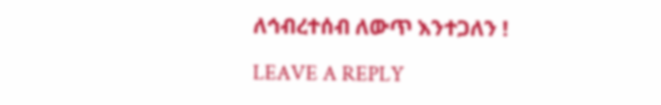ለኅብረተሰብ ለውጥ እንተጋለን !

LEAVE A REPLY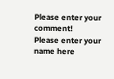Please enter your comment!
Please enter your name here